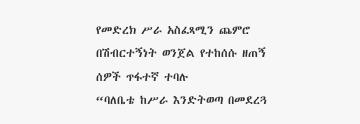የመድረክ ሥራ አስፈጻሚን ጨምሮ በሽብርተኝነት ወንጀል የተከሰሱ ዘጠኝ ሰዎች ጥፋተኛ ተባሉ
“ባለቤቴ ከሥራ እንድትወጣ በመደረጓ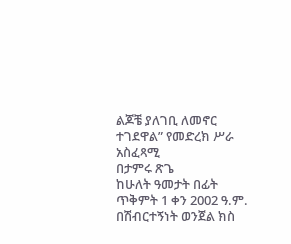ልጆቼ ያለገቢ ለመኖር ተገደዋል” የመድረክ ሥራ አስፈጻሚ
በታምሩ ጽጌ
ከሁለት ዓመታት በፊት ጥቅምት 1 ቀን 2002 ዓ.ም. በሽብርተኝነት ወንጀል ክስ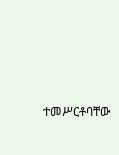ተመሥርቶባቸው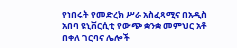የነበሩት የመድረክ ሥራ አስፈጻሚና በአዲስ አበባ ዩኒቨርሲቲ የውጭ ቋንቋ መምህር አቶ በቀለ ገርባና ሌሎች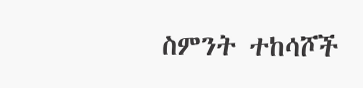ስምንት ተከሳሾች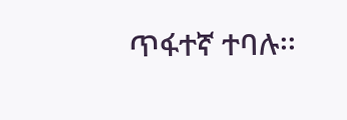ጥፋተኛ ተባሉ፡፡